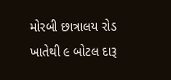મોરબી છાત્રાલય રોડ ખાતેથી ૯ બોટલ દારૂ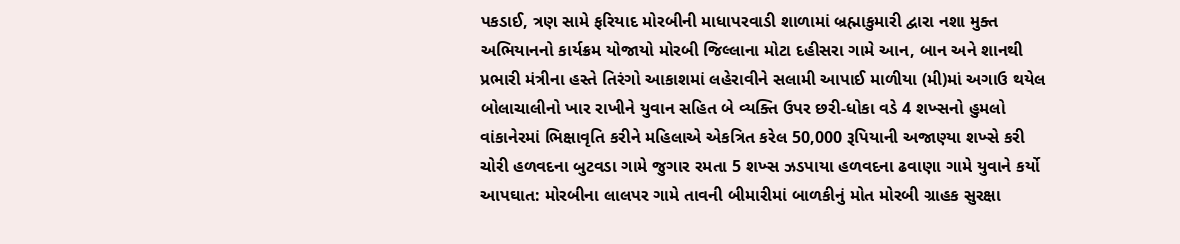પકડાઈ, ત્રણ સામે ફરિયાદ મોરબીની માધાપરવાડી શાળામાં બ્રહ્માકુમારી દ્વારા નશા મુક્ત અભિયાનનો કાર્યક્રમ યોજાયો મોરબી જિલ્લાના મોટા દહીસરા ગામે આન, બાન અને શાનથી પ્રભારી મંત્રીના હસ્તે તિરંગો આકાશમાં લહેરાવીને સલામી આપાઈ માળીયા (મી)માં અગાઉ થયેલ બોલાચાલીનો ખાર રાખીને યુવાન સહિત બે વ્યક્તિ ઉપર છરી-ધોકા વડે 4 શખ્સનો હુમલો વાંકાનેરમાં ભિક્ષાવૃતિ કરીને મહિલાએ એકત્રિત કરેલ 50,000 રૂપિયાની અજાણ્યા શખ્સે કરી ચોરી હળવદના બુટવડા ગામે જુગાર રમતા 5 શખ્સ ઝડપાયા હળવદના ઢવાણા ગામે યુવાને કર્યો આપઘાત: મોરબીના લાલપર ગામે તાવની બીમારીમાં બાળકીનું મોત મોરબી ગ્રાહક સુરક્ષા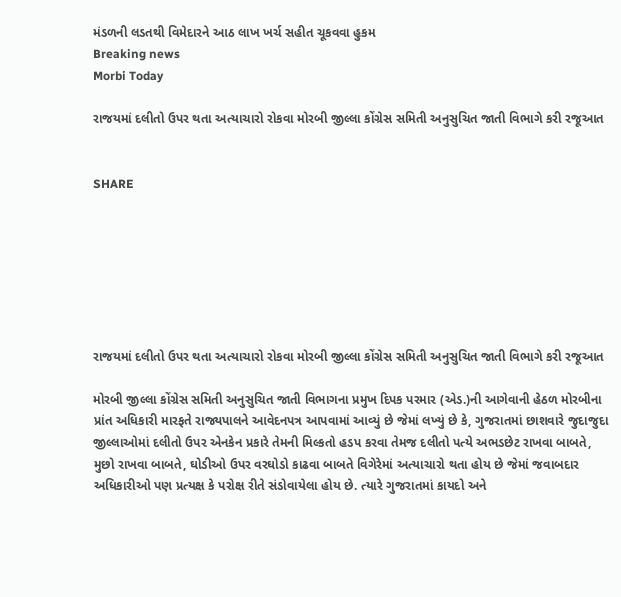મંડળની લડતથી વિમેદારને આઠ લાખ ખર્ચ સહીત ચૂકવવા હુકમ
Breaking news
Morbi Today

રાજયમાં દલીતો ઉપર થતા અત્યાચારો રોકવા મોરબી જીલ્લા કોંગ્રેસ સમિતી અનુસુચિત જાતી વિભાગે કરી રજૂઆત


SHARE







રાજયમાં દલીતો ઉપર થતા અત્યાચારો રોકવા મોરબી જીલ્લા કોંગ્રેસ સમિતી અનુસુચિત જાતી વિભાગે કરી રજૂઆત

મોરબી જીલ્લા કોંગ્રેસ સમિતી અનુસુચિત જાતી વિભાગના પ્રમુખ દિપક પરમાર (એડ.)ની આગેવાની હેઠળ મોરબીના પ્રાંત અધિકારી મારફતે રાજ્યપાલને આવેદનપત્ર આપવામાં આવ્યું છે જેમાં લખ્યું છે કે, ગુજરાતમાં છાશવારે જુદાજુદા જીલ્લાઓમાં દલીતો ઉપર એનકેન પ્રકારે તેમની મિલ્કતો હડપ કરવા તેમજ દલીતો પત્યે અભડછેટ રાખવા બાબતે, મુછો રાખવા બાબતે, ઘોડીઓ ઉપર વરઘોડો કાઢવા બાબતે વિગેરેમાં અત્યાચારો થતા હોય છે જેમાં જવાબદાર અધિકારીઓ પણ પ્રત્યક્ષ કે પરોક્ષ રીતે સંડોવાયેલા હોય છે. ત્યારે ગુજરાતમાં કાયદો અને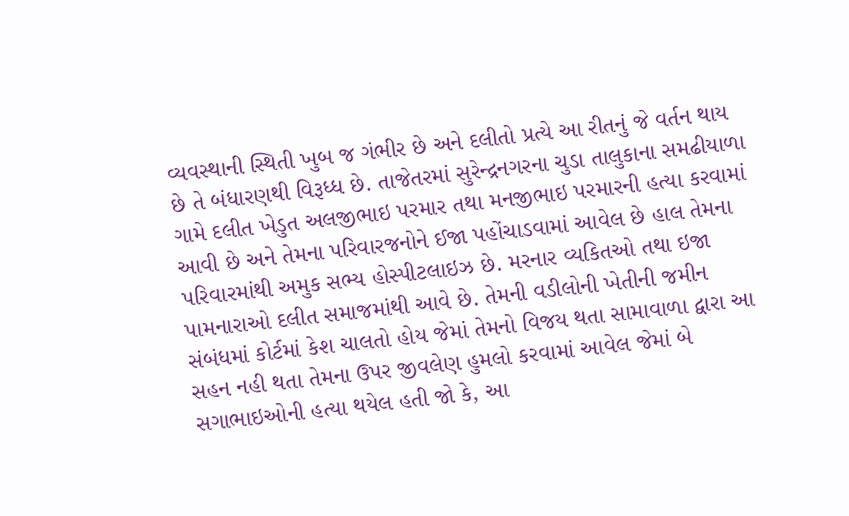વ્યવસ્થાની સ્થિતી ખુબ જ ગંભીર છે અને દલીતો પ્રત્યે આ રીતનું જે વર્તન થાય છે તે બંધારણથી વિરૂધ્ધ છે. તાજેતરમાં સુરેન્દ્રનગરના ચુડા તાલુકાના સમઢીયાળા ગામે દલીત ખેડુત અલજીભાઇ પરમાર તથા મનજીભાઇ પરમારની હત્યા કરવામાં આવી છે અને તેમના પરિવારજનોને ઈજા પહોંચાડવામાં આવેલ છે હાલ તેમના પરિવારમાંથી અમુક સભ્ય હોસ્પીટલાઇઝ છે. મરનાર વ્યકિતઓ તથા ઇજા પામનારાઓ દલીત સમાજમાંથી આવે છે. તેમની વડીલોની ખેતીની જમીન સંબંધમાં કોર્ટમાં કેશ ચાલતો હોય જેમાં તેમનો વિજય થતા સામાવાળા દ્વારા આ સહન નહી થતા તેમના ઉપર જીવલેણ હુમલો કરવામાં આવેલ જેમાં બે સગાભાઇઓની હત્યા થયેલ હતી જો કે, આ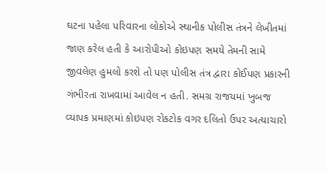ઘટના પહેલા પરિવારના લોકોએ સ્થાનીક પોલીસ તંત્રને લેખીતમાં જાણ કરેલ હતી કે આરોપીઓ કોઇપણ સમયે તેમની સામે જીવલેણ હુમલો કરશે તો પણ પોલીસ તંત્ર દ્વારા કોઈપણ પ્રકારની ગંભીરતા રાખવામાં આવેલ ન હતી. સમગ્ર રાજયમાં ખુબજ વ્યાપક પ્રમાણમાં કોઇપણ રોકટોક વગર દલિતો ઉપર અત્યાચારો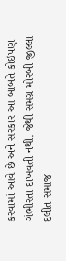કરવામાં આવે છે અને સરકાર આ બાબતે કોઇપણ ગંભીરતા દાખવતી નથી. જેથી સમગ્ર મોરબી જીલ્લા દલીત સમાજ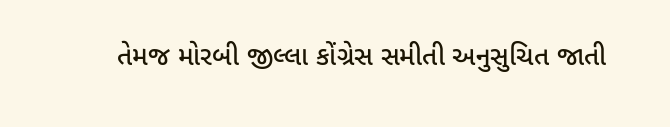તેમજ મોરબી જીલ્લા કોંગ્રેસ સમીતી અનુસુચિત જાતી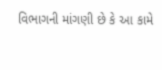વિભાગની માંગણી છે કે આ કામે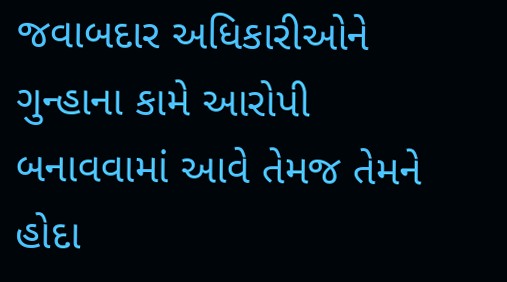જવાબદાર અધિકારીઓને ગુન્હાના કામે આરોપી બનાવવામાં આવે તેમજ તેમને હોદા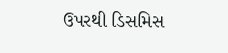ઉપરથી ડિસમિસ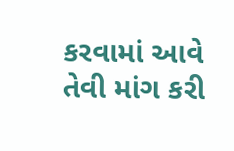કરવામાં આવે તેવી માંગ કરી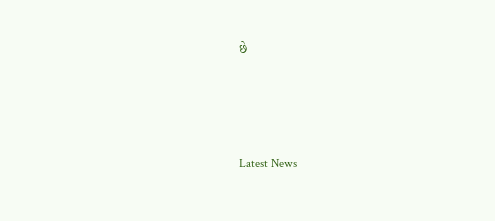છે






Latest News